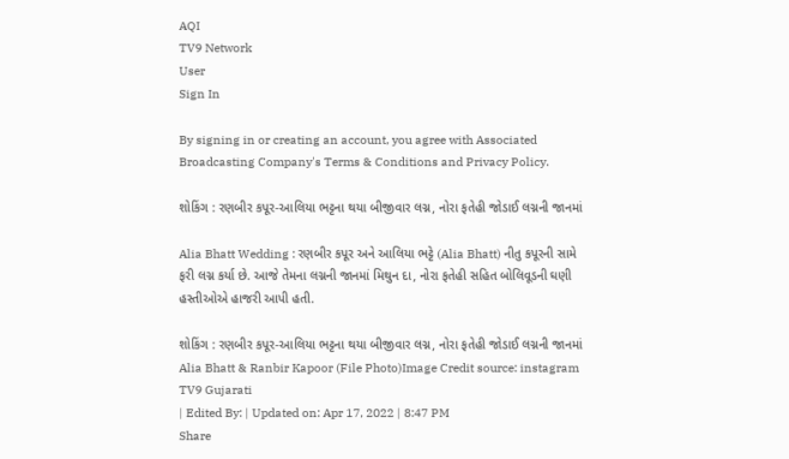AQI
TV9 Network
User
Sign In

By signing in or creating an account, you agree with Associated Broadcasting Company's Terms & Conditions and Privacy Policy.

શોકિંગ : રણબીર કપૂર-આલિયા ભટ્ટના થયા બીજીવાર લગ્ન, નોરા ફતેહી જોડાઈ લગ્નની જાનમાં

Alia Bhatt Wedding : રણબીર કપૂર અને આલિયા ભટ્ટે (Alia Bhatt) નીતુ કપૂરની સામે ફરી લગ્ન કર્યા છે. આજે તેમના લગ્નની જાનમાં મિથુન દા, નોરા ફતેહી સહિત બોલિવૂડની ઘણી હસ્તીઓએ હાજરી આપી હતી.

શોકિંગ : રણબીર કપૂર-આલિયા ભટ્ટના થયા બીજીવાર લગ્ન, નોરા ફતેહી જોડાઈ લગ્નની જાનમાં
Alia Bhatt & Ranbir Kapoor (File Photo)Image Credit source: instagram
TV9 Gujarati
| Edited By: | Updated on: Apr 17, 2022 | 8:47 PM
Share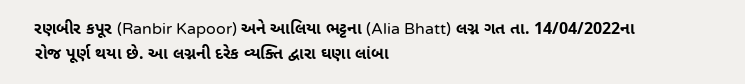રણબીર કપૂર (Ranbir Kapoor) અને આલિયા ભટ્ટના (Alia Bhatt) લગ્ન ગત તા. 14/04/2022ના રોજ પૂર્ણ થયા છે. આ લગ્નની દરેક વ્યક્તિ દ્વારા ઘણા લાંબા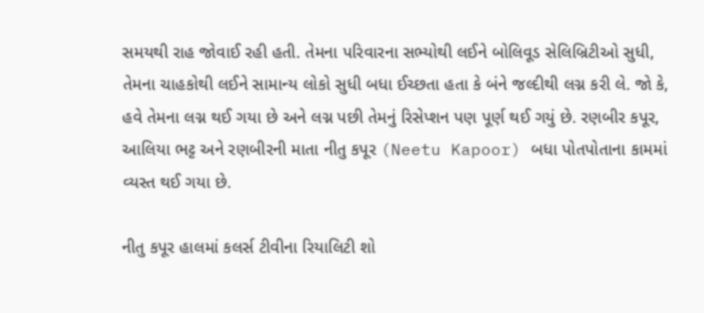સમયથી રાહ જોવાઈ રહી હતી. તેમના પરિવારના સભ્યોથી લઈને બોલિવૂડ સેલિબ્રિટીઓ સુધી, તેમના ચાહકોથી લઈને સામાન્ય લોકો સુધી બધા ઈચ્છતા હતા કે બંને જલ્દીથી લગ્ન કરી લે. જો કે, હવે તેમના લગ્ન થઈ ગયા છે અને લગ્ન પછી તેમનું રિસેપ્શન પણ પૂર્ણ થઈ ગયું છે. રણબીર કપૂર, આલિયા ભટ્ટ અને રણબીરની માતા નીતુ કપૂર (Neetu Kapoor) બધા પોતપોતાના કામમાં વ્યસ્ત થઈ ગયા છે.

નીતુ કપૂર હાલમાં કલર્સ ટીવીના રિયાલિટી શો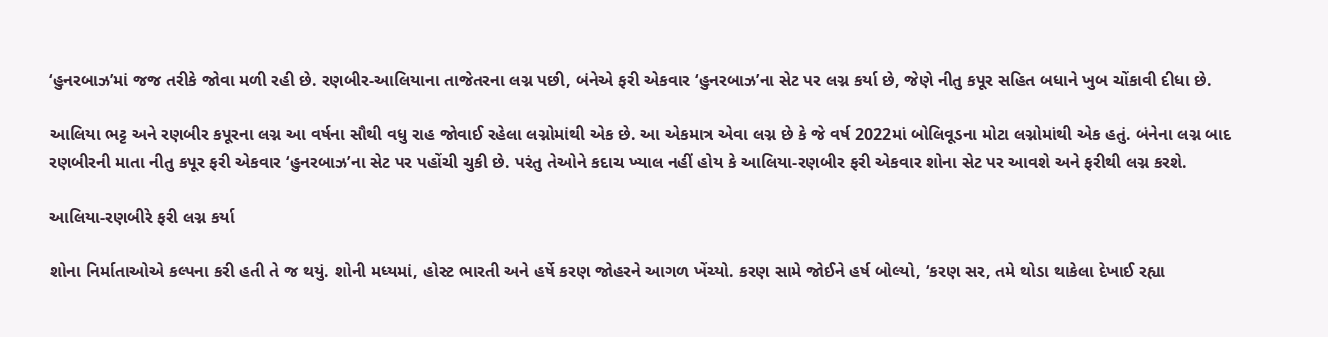‘હુનરબાઝ’માં જજ તરીકે જોવા મળી રહી છે. રણબીર-આલિયાના તાજેતરના લગ્ન પછી, બંનેએ ફરી એકવાર ‘હુનરબાઝ’ના સેટ પર લગ્ન કર્યા છે, જેણે નીતુ કપૂર સહિત બધાને ખુબ ચોંકાવી દીધા છે.

આલિયા ભટ્ટ અને રણબીર કપૂરના લગ્ન આ વર્ષના સૌથી વધુ રાહ જોવાઈ રહેલા લગ્નોમાંથી એક છે. આ એકમાત્ર એવા લગ્ન છે કે જે વર્ષ 2022માં બોલિવૂડના મોટા લગ્નોમાંથી એક હતું. બંનેના લગ્ન બાદ રણબીરની માતા નીતુ કપૂર ફરી એકવાર ‘હુનરબાઝ’ના સેટ પર પહોંચી ચુકી છે. પરંતુ તેઓને કદાચ ખ્યાલ નહીં હોય કે આલિયા-રણબીર ફરી એકવાર શોના સેટ પર આવશે અને ફરીથી લગ્ન કરશે.

આલિયા-રણબીરે ફરી લગ્ન કર્યા

શોના નિર્માતાઓએ કલ્પના કરી હતી તે જ થયું. શોની મધ્યમાં, હોસ્ટ ભારતી અને હર્ષે કરણ જોહરને આગળ ખેંચ્યો. કરણ સામે જોઈને હર્ષ બોલ્યો, ‘કરણ સર, તમે થોડા થાકેલા દેખાઈ રહ્યા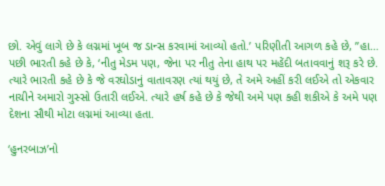છો. એવું લાગે છે કે લગ્નમાં ખૂબ જ ડાન્સ કરવામાં આવ્યો હતો.’ પરિણીતી આગળ કહે છે, ”હા… પછી ભારતી કહે છે કે, ‘નીતુ મેડમ પણ, જેના પર નીતુ તેના હાથ પર મહેંદી બતાવવાનું શરૂ કરે છે. ત્યારે ભારતી કહે છે કે જે વરઘોડાનું વાતાવરણ ત્યાં થયું છે, તે અમે અહીં કરી લઈએ તો એકવાર નાચીને અમારો ગુસ્સો ઉતારી લઈએ. ત્યારે હર્ષ કહે છે કે જેથી અમે પણ કહી શકીએ કે અમે પણ દેશના સૌથી મોટા લગ્નમાં આવ્યા હતા.

‘હુનરબાઝ’નો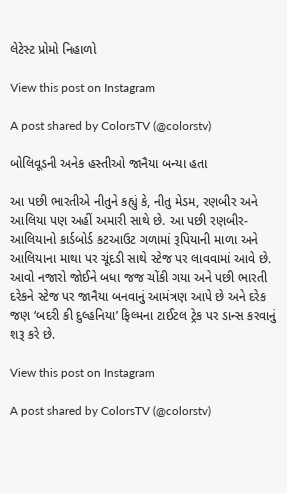લેટેસ્ટ પ્રોમો નિહાળો

View this post on Instagram

A post shared by ColorsTV (@colorstv)

બોલિવૂડની અનેક હસ્તીઓ જાનૈયા બન્યા હતા

આ પછી ભારતીએ નીતુને કહ્યું કે, નીતુ મેડમ, રણબીર અને આલિયા પણ અહીં અમારી સાથે છે. આ પછી રણબીર-આલિયાનો કાર્ડબોર્ડ કટઆઉટ ગળામાં રૂપિયાની માળા અને આલિયાના માથા પર ચૂંદડી સાથે સ્ટેજ પર લાવવામાં આવે છે. આવો નજારો જોઈને બધા જજ ચોંકી ગયા અને પછી ભારતી દરેકને સ્ટેજ પર જાનૈયા બનવાનું આમંત્રણ આપે છે અને દરેક જણ ‘બદરી કી દુલ્હનિયા’ ફિલ્મના ટાઈટલ ટ્રેક પર ડાન્સ કરવાનું શરૂ કરે છે.

View this post on Instagram

A post shared by ColorsTV (@colorstv)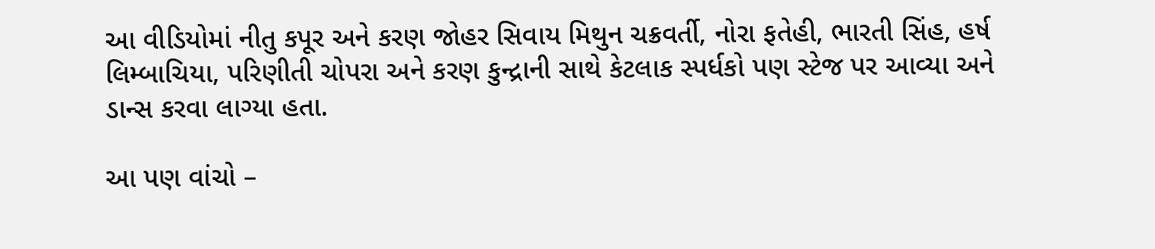આ વીડિયોમાં નીતુ કપૂર અને કરણ જોહર સિવાય મિથુન ચક્રવર્તી, નોરા ફતેહી, ભારતી સિંહ, હર્ષ લિમ્બાચિયા, પરિણીતી ચોપરા અને કરણ કુન્દ્રાની સાથે કેટલાક સ્પર્ધકો પણ સ્ટેજ પર આવ્યા અને ડાન્સ કરવા લાગ્યા હતા.

આ પણ વાંચો –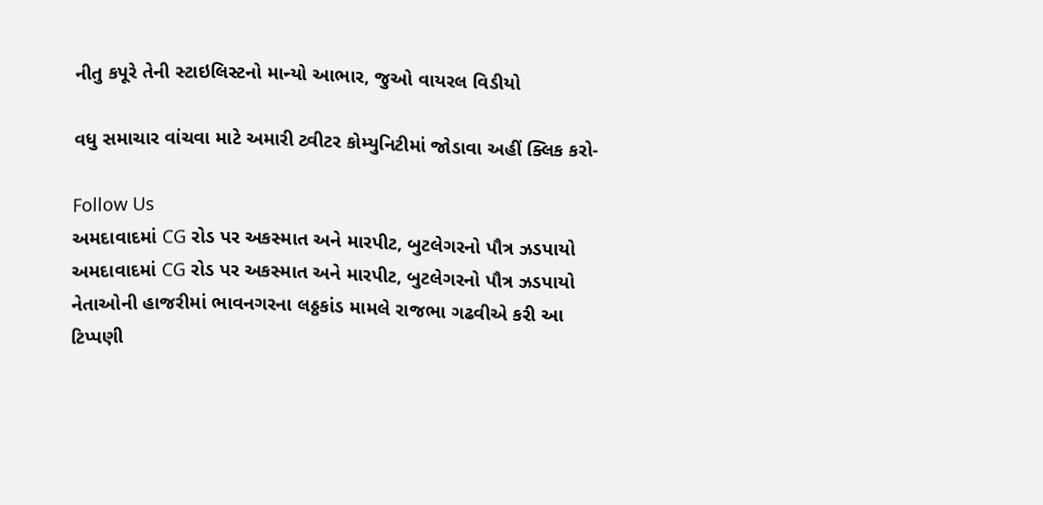નીતુ કપૂરે તેની સ્ટાઇલિસ્ટનો માન્યો આભાર, જુઓ વાયરલ વિડીયો

વધુ સમાચાર વાંચવા માટે અમારી ટ્વીટર કોમ્યુનિટીમાં જોડાવા અહીં ક્લિક કરો-

Follow Us
અમદાવાદમાં CG રોડ પર અકસ્માત અને મારપીટ, બુટલેગરનો પૌત્ર ઝડપાયો
અમદાવાદમાં CG રોડ પર અકસ્માત અને મારપીટ, બુટલેગરનો પૌત્ર ઝડપાયો
નેતાઓની હાજરીમાં ભાવનગરના લઠ્ઠકાંડ મામલે રાજભા ગઢવીએ કરી આ ટિપ્પણી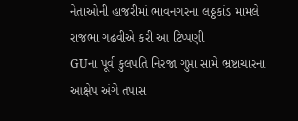નેતાઓની હાજરીમાં ભાવનગરના લઠ્ઠકાંડ મામલે રાજભા ગઢવીએ કરી આ ટિપ્પણી
GUના પૂર્વ કુલપતિ નિરજા ગુપ્તા સામે ભ્રષ્ટાચારના આક્ષેપ અંગે તપાસ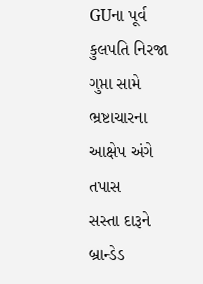GUના પૂર્વ કુલપતિ નિરજા ગુપ્તા સામે ભ્રષ્ટાચારના આક્ષેપ અંગે તપાસ
સસ્તા દારૂને બ્રાન્ડેડ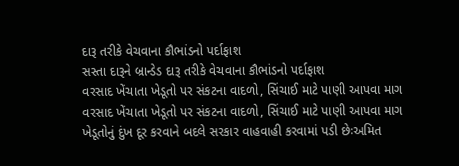દારૂ તરીકે વેચવાના કૌભાંડનો પર્દાફાશ
સસ્તા દારૂને બ્રાન્ડેડ દારૂ તરીકે વેચવાના કૌભાંડનો પર્દાફાશ
વરસાદ ખેંચાતા ખેડૂતો પર સંકટના વાદળો, સિંચાઈ માટે પાણી આપવા માગ
વરસાદ ખેંચાતા ખેડૂતો પર સંકટના વાદળો, સિંચાઈ માટે પાણી આપવા માગ
ખેડૂતોનું દુંખ દૂર કરવાને બદલે સરકાર વાહવાહી કરવામાં પડી છેઃઅમિત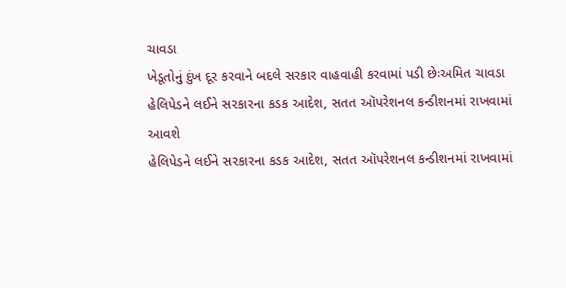ચાવડા
ખેડૂતોનું દુંખ દૂર કરવાને બદલે સરકાર વાહવાહી કરવામાં પડી છેઃઅમિત ચાવડા
હેલિપેડને લઈને સરકારના કડક આદેશ, સતત ઑપરેશનલ કન્ડીશનમાં રાખવામાં આવશે
હેલિપેડને લઈને સરકારના કડક આદેશ, સતત ઑપરેશનલ કન્ડીશનમાં રાખવામાં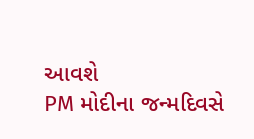આવશે
PM મોદીના જન્મદિવસે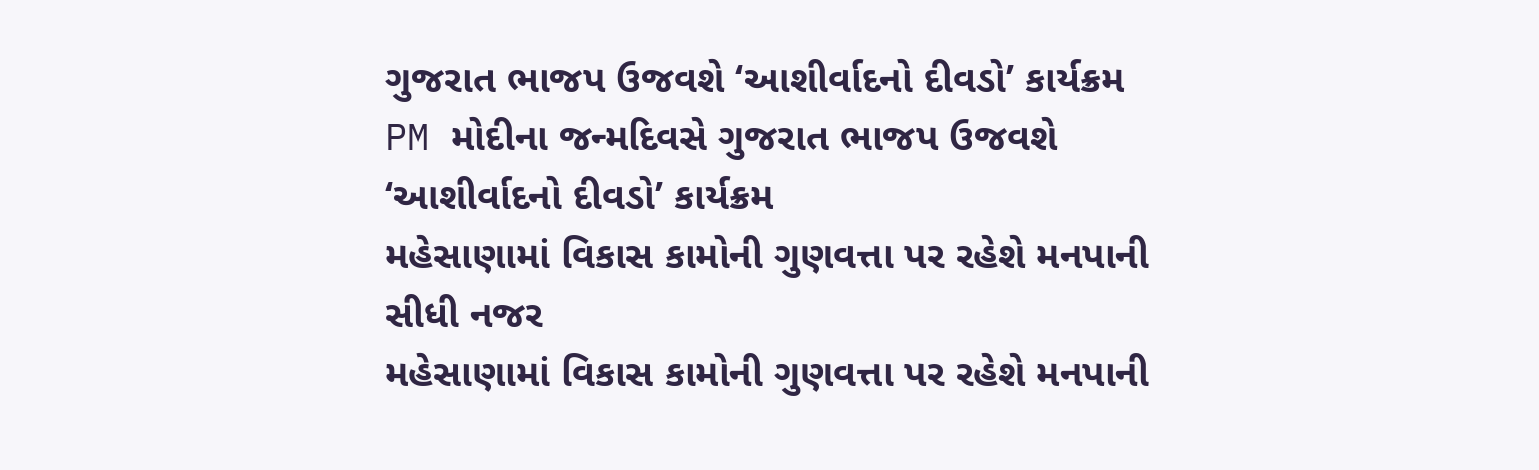ગુજરાત ભાજપ ઉજવશે ‘આશીર્વાદનો દીવડો’ કાર્યક્રમ
PM મોદીના જન્મદિવસે ગુજરાત ભાજપ ઉજવશે ‘આશીર્વાદનો દીવડો’ કાર્યક્રમ
મહેસાણામાં વિકાસ કામોની ગુણવત્તા પર રહેશે મનપાની સીધી નજર
મહેસાણામાં વિકાસ કામોની ગુણવત્તા પર રહેશે મનપાની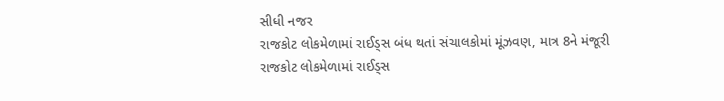સીધી નજર
રાજકોટ લોકમેળામાં રાઈડ્સ બંધ થતાં સંચાલકોમાં મૂંઝવણ, માત્ર 8ને મંજૂરી
રાજકોટ લોકમેળામાં રાઈડ્સ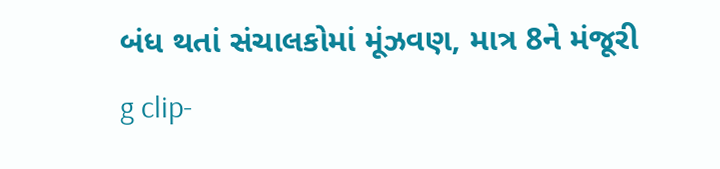બંધ થતાં સંચાલકોમાં મૂંઝવણ, માત્ર 8ને મંજૂરી
g clip-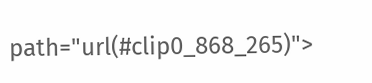path="url(#clip0_868_265)">